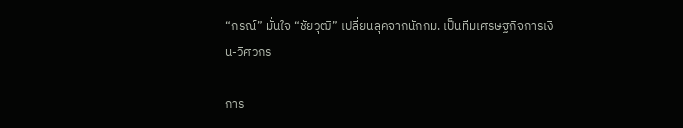“กรณ์” มั่นใจ “ชัยวุฒิ” เปลี่ยนลุคจากนักกม. เป็นทีมเศรษฐกิจการเงิน-วิศวกร

การ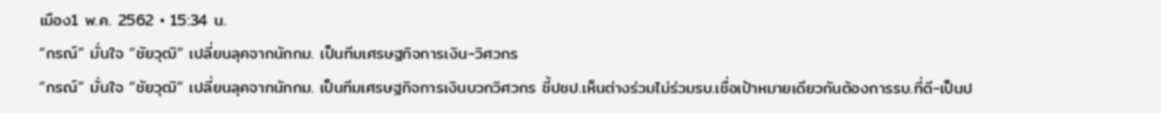เมือง1 พ.ค. 2562 • 15:34 น.
“กรณ์” มั่นใจ “ชัยวุฒิ” เปลี่ยนลุคจากนักกม. เป็นทีมเศรษฐกิจการเงิน-วิศวกร
“กรณ์” มั่นใจ “ชัยวุฒิ” เปลี่ยนลุคจากนักกม. เป็นทีมเศรษฐกิจการเงินบวกวิศวกร ชี้ปชป.เห็นต่างร่วมไม่ร่วมรบ.เชื่อเป้าหมายเดียวกันต้องการรบ.ที่ดี-เป็นป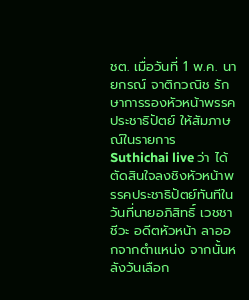ชต. เมื่อวันที่ 1 พ.ค. นายกรณ์ จาติกวณิช รักษาการรองหัวหน้าพรรคประชาธิปัตย์ ให้สัมภาษณ์ในรายการ Suthichai live ว่า ได้ตัดสินใจลงชิงหัวหน้าพรรคประชาธิปัตย์ทันทีในวันที่นายอภิสิทธิ์ เวชชาชีวะ อดีตหัวหน้า ลาออกจากตำแหน่ง จากนั้นหลังวันเลือก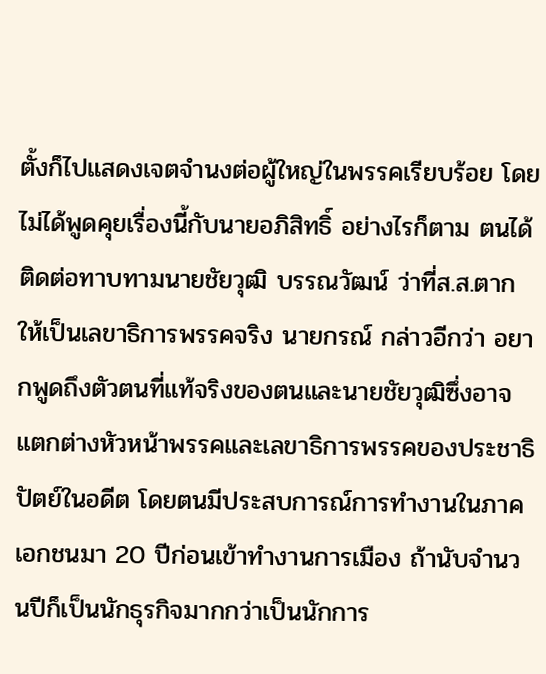ตั้งก็ไปแสดงเจตจำนงต่อผู้ใหญ่ในพรรคเรียบร้อย โดยไม่ได้พูดคุยเรื่องนี้กับนายอภิสิทธิ์ อย่างไรก็ตาม ตนได้ติดต่อทาบทามนายชัยวุฒิ บรรณวัฒน์ ว่าที่ส.ส.ตากให้เป็นเลขาธิการพรรคจริง นายกรณ์ กล่าวอีกว่า อยากพูดถึงตัวตนที่แท้จริงของตนและนายชัยวุฒิซึ่งอาจแตกต่างหัวหน้าพรรคและเลขาธิการพรรคของประชาธิปัตย์ในอดีต โดยตนมีประสบการณ์การทำงานในภาคเอกชนมา 20 ปีก่อนเข้าทำงานการเมือง ถ้านับจำนวนปีก็เป็นนักธุรกิจมากกว่าเป็นนักการ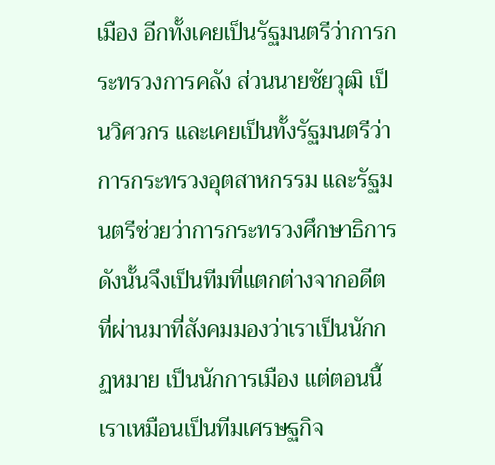เมือง อีกทั้งเคยเป็นรัฐมนตรีว่าการกระทรวงการคลัง ส่วนนายชัยวุฒิ เป็นวิศวกร และเคยเป็นทั้งรัฐมนตรีว่าการกระทรวงอุตสาหกรรม และรัฐมนตรีช่วยว่าการกระทรวงศึกษาธิการ ดังนั้นจึงเป็นทีมที่แตกต่างจากอดีตที่ผ่านมาที่สังคมมองว่าเราเป็นนักกฏหมาย เป็นนักการเมือง แต่ตอนนี้เราเหมือนเป็นทีมเศรษฐกิจ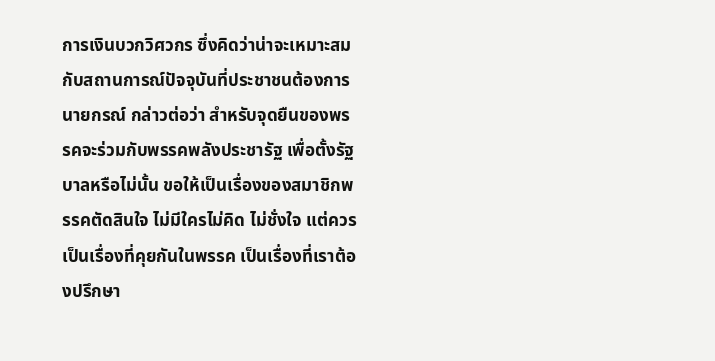การเงินบวกวิศวกร ซึ่งคิดว่าน่าจะเหมาะสมกับสถานการณ์ปัจจุบันที่ประชาชนต้องการ นายกรณ์ กล่าวต่อว่า สำหรับจุดยืนของพรรคจะร่วมกับพรรคพลังประชารัฐ เพื่อตั้งรัฐบาลหรือไม่นั้น ขอให้เป็นเรื่องของสมาชิกพรรคตัดสินใจ ไม่มีใครไม่คิด ไม่ชั่งใจ แต่ควรเป็นเรื่องที่คุยกันในพรรค เป็นเรื่องที่เราต้องปรึกษา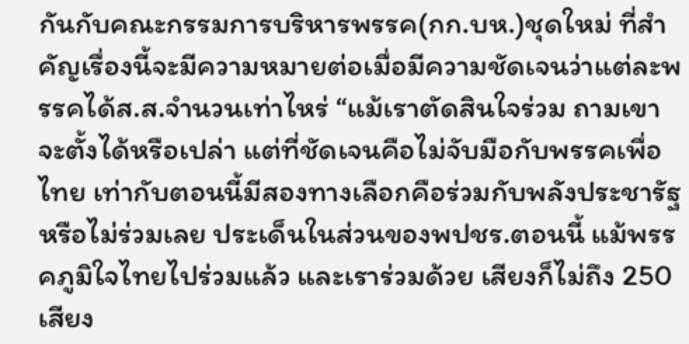กันกับคณะกรรมการบริหารพรรค(กก.บห.)ชุดใหม่ ที่สำคัญเรื่องนี้จะมีความหมายต่อเมื่อมีความชัดเจนว่าแต่ละพรรคได้ส.ส.จำนวนเท่าไหร่ “แม้เราตัดสินใจร่วม ถามเขาจะตั้งได้หรือเปล่า แต่ที่ชัดเจนคือไม่จับมือกับพรรคเพื่อไทย เท่ากับตอนนี้มีสองทางเลือกคือร่วมกับพลังประชารัฐ หรือไม่ร่วมเลย ประเด็นในส่วนของพปชร.ตอนนี้ แม้พรรคภูมิใจไทยไปร่วมแล้ว และเราร่วมด้วย เสียงก็ไม่ถึง 250 เสียง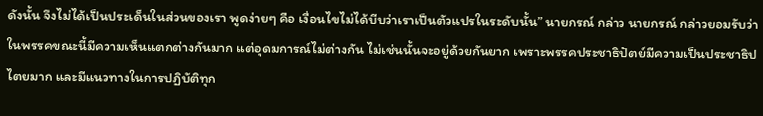ดังนั้น จึงไม่ได้เป็นประเด็นในส่วนของเรา พูดง่ายๆ คือ เงื่อนไขไม่ได้บีบว่าเราเป็นตัวแปรในระดับนั้น” นายกรณ์ กล่าว นายกรณ์ กล่าวยอมรับว่าในพรรคขณะนี้มีความเห็นแตกต่างกันมาก แต่อุดมการณ์ไม่ต่างกัน ไม่เช่นนั้นจะอยู่ด้วยกันยาก เพราะพรรคประชาธิปัตย์มีความเป็นประชาธิปไตยมาก และมีแนวทางในการปฏิบัติทุก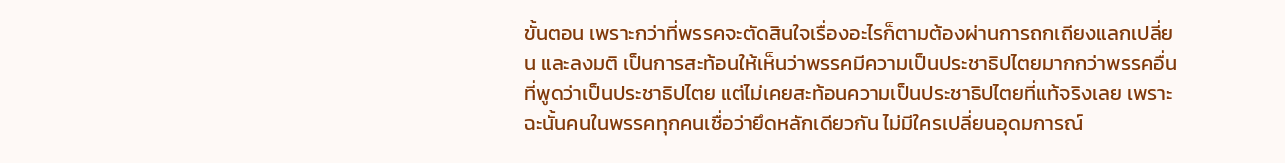ขั้นตอน เพราะกว่าที่พรรคจะตัดสินใจเรื่องอะไรก็ตามต้องผ่านการถกเถียงแลกเปลี่ยน และลงมติ เป็นการสะท้อนให้เห็นว่าพรรคมีความเป็นประชาธิปไตยมากกว่าพรรคอื่นที่พูดว่าเป็นประชาธิปไตย แต่ไม่เคยสะท้อนความเป็นประชาธิปไตยที่แท้จริงเลย เพราะฉะนั้นคนในพรรคทุกคนเชื่อว่ายึดหลักเดียวกัน ไม่มีใครเปลี่ยนอุดมการณ์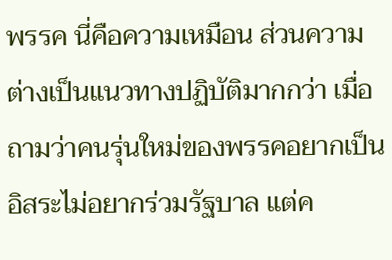พรรค นี่คือความเหมือน ส่วนความต่างเป็นแนวทางปฏิบัติมากกว่า เมื่อถามว่าคนรุ่นใหม่ของพรรคอยากเป็นอิสระไม่อยากร่วมรัฐบาล แต่ค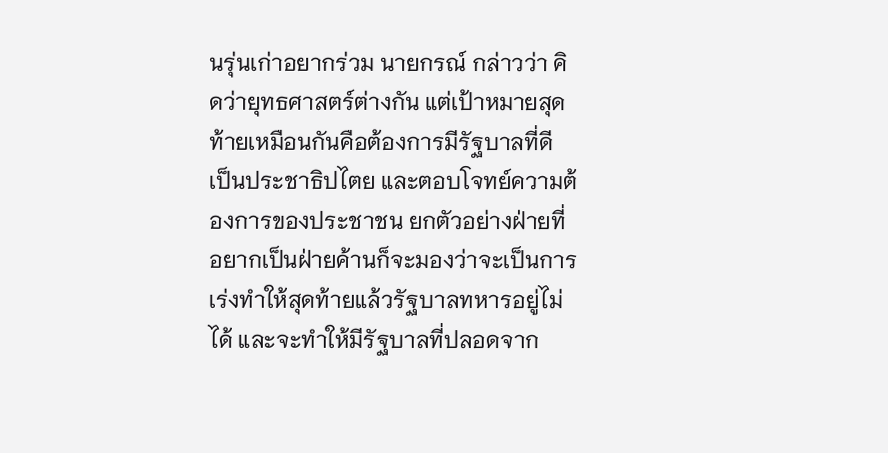นรุ่นเก่าอยากร่วม นายกรณ์ กล่าวว่า คิดว่ายุทธศาสตร์ต่างกัน แต่เป้าหมายสุดท้ายเหมือนกันคือต้องการมีรัฐบาลที่ดี เป็นประชาธิปไตย และตอบโจทย์ความต้องการของประชาชน ยกตัวอย่างฝ่ายที่อยากเป็นฝ่ายค้านก็จะมองว่าจะเป็นการเร่งทำให้สุดท้ายแล้วรัฐบาลทหารอยู่ไม่ได้ และจะทำให้มีรัฐบาลที่ปลอดจาก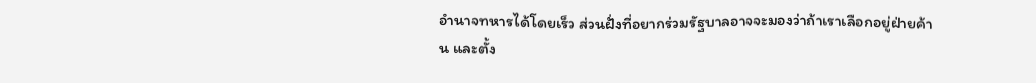อำนาจทหารได้โดยเร็ว ส่วนฝั่งที่อยากร่วมรัฐบาลอาจจะมองว่าถ้าเราเลือกอยู่ฝ่ายค้าน และตั้ง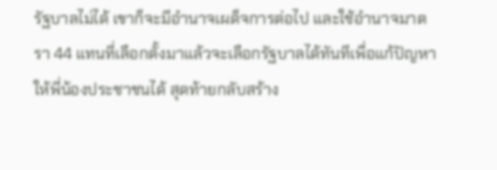รัฐบาลไม่ได้ เขาก็จะมีอำนาจเผด็จการต่อไป และใช้อำนาจมาตรา 44 แทนที่เลือกตั้งมาแล้วจะเลือกรัฐบาลได้ทันทีเพื่อแก้ปัญหาให้พี่น้องประชาชนได้ สุดท้ายกลับสร้าง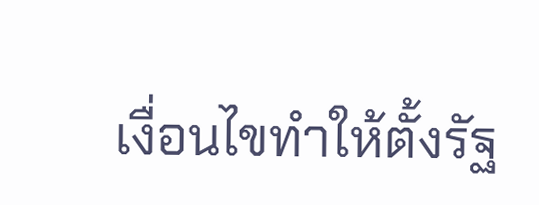เงื่อนไขทำให้ตั้งรัฐ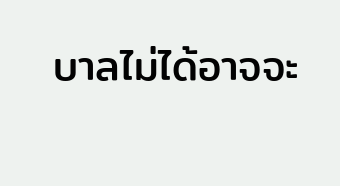บาลไม่ได้อาจจะ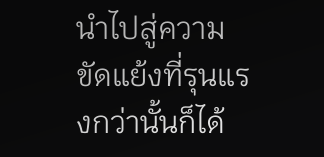นำไปสู่ความขัดแย้งที่รุนแรงกว่านั้นก็ได้